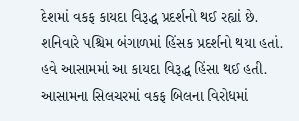દેશમાં વકફ કાયદા વિરૂદ્ધ પ્રદર્શનો થઈ રહ્યાં છે. શનિવારે પશ્ચિમ બંગાળમાં હિંસક પ્રદર્શનો થયા હતાં. હવે આસામમાં આ કાયદા વિરૂદ્ધ હિંસા થઈ હતી. આસામના સિલચરમાં વકફ બિલના વિરોધમાં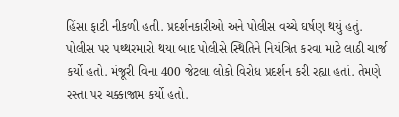હિંસા ફાટી નીકળી હતી. પ્રદર્શનકારીઓ અને પોલીસ વચ્ચે ઘર્ષણ થયું હતું. પોલીસ પર પથ્થરમારો થયા બાદ પોલીસે સ્થિતિને નિયંત્રિત કરવા માટે લાઠી ચાર્જ કર્યો હતો. મંજૂરી વિના 400 જેટલા લોકો વિરોધ પ્રદર્શન કરી રહ્યા હતાં. તેમણે રસ્તા પર ચક્કાજામ કર્યો હતો.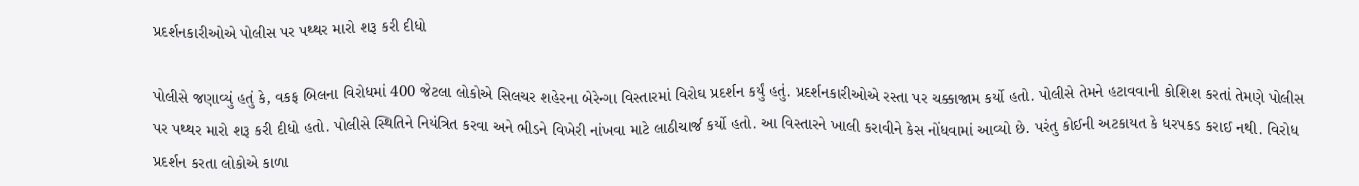પ્રદર્શનકારીઓએ પોલીસ પર પથ્થર મારો શરૂ કરી દીધો

પોલીસે જણાવ્યું હતું કે, વકફ બિલના વિરોધમાં 400 જેટલા લોકોએ સિલચર શહેરના બેરેન્ગા વિસ્તારમાં વિરોઘ પ્રદર્શન કર્યું હતું. પ્રદર્શનકારીઓએ રસ્તા પર ચક્કાજામ કર્યો હતો. પોલીસે તેમને હટાવવાની કોશિશ કરતાં તેમણે પોલીસ પર પથ્થર મારો શરૂ કરી દીધો હતો. પોલીસે સ્થિતિને નિયંત્રિત કરવા અને ભીડને વિખેરી નાંખવા માટે લાઠીચાર્જ કર્યો હતો. આ વિસ્તારને ખાલી કરાવીને કેસ નોંધવામાં આવ્યો છે. પરંતુ કોઈની અટકાયત કે ધરપકડ કરાઈ નથી. વિરોધ પ્રદર્શન કરતા લોકોએ કાળા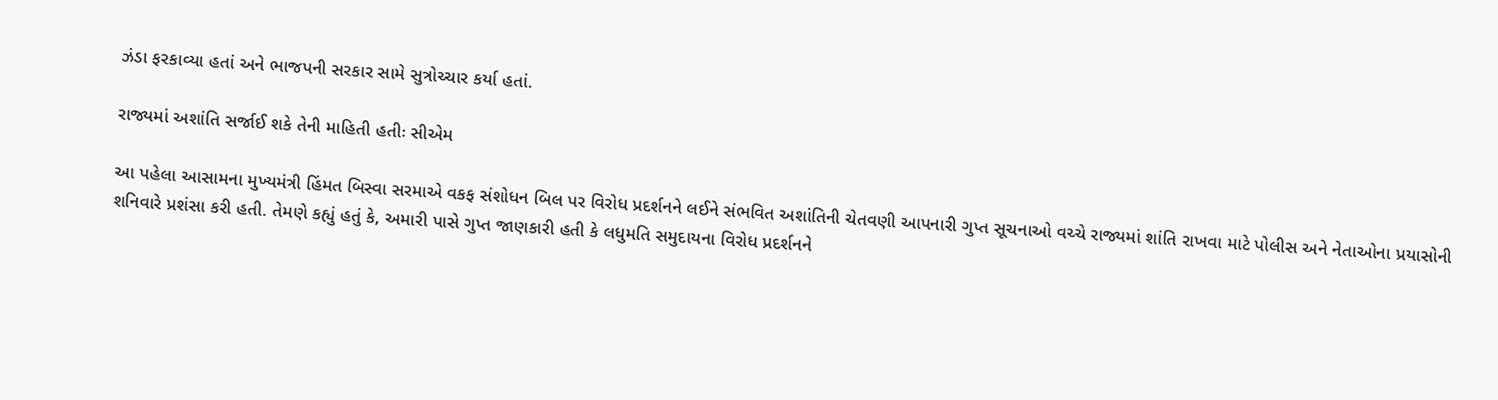ઝંડા ફરકાવ્યા હતાં અને ભાજપની સરકાર સામે સુત્રોચ્ચાર કર્યા હતાં.

રાજ્યમાં અશાંતિ સર્જાઈ શકે તેની માહિતી હતીઃ સીએમ

આ પહેલા આસામના મુખ્યમંત્રી હિંમત બિસ્વા સરમાએ વકફ સંશોધન બિલ પર વિરોધ પ્રદર્શનને લઈને સંભવિત અશાંતિની ચેતવણી આપનારી ગુપ્ત સૂચનાઓ વચ્ચે રાજ્યમાં શાંતિ રાખવા માટે પોલીસ અને નેતાઓના પ્રયાસોની શનિવારે પ્રશંસા કરી હતી. તેમણે કહ્યું હતું કે, અમારી પાસે ગુપ્ત જાણકારી હતી કે લધુમતિ સમુદાયના વિરોધ પ્રદર્શનને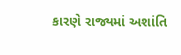કારણે રાજ્યમાં અશાંતિ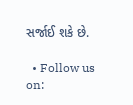સર્જાઈ શકે છે.

  • Follow us on: